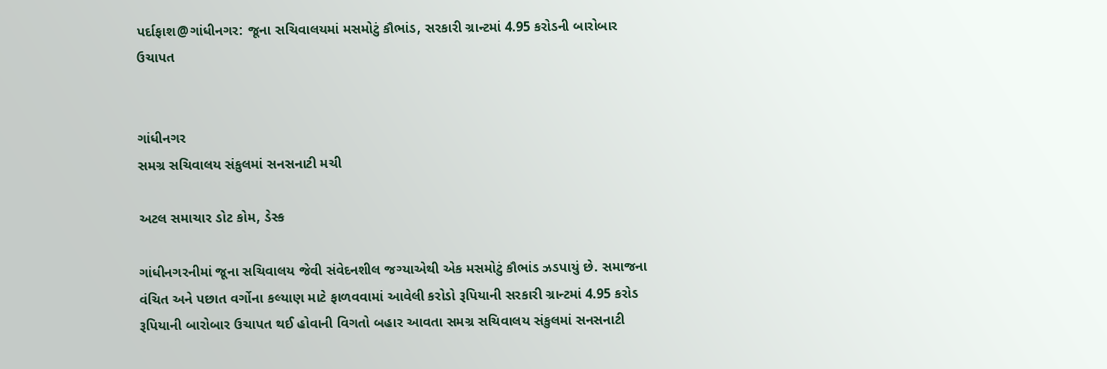પર્દાફાશ@ગાંધીનગર: જૂના સચિવાલયમાં મસમોટું કૌભાંડ, સરકારી ગ્રાન્ટમાં 4.95 કરોડની બારોબાર ઉચાપત


ગાંધીનગર
સમગ્ર સચિવાલય સંકુલમાં સનસનાટી મચી

અટલ સમાચાર ડોટ કોમ, ડેસ્ક

ગાંધીનગરનીમાં જૂના સચિવાલય જેવી સંવેદનશીલ જગ્યાએથી એક મસમોટું કૌભાંડ ઝડપાયું છે. સમાજના વંચિત અને પછાત વર્ગોના કલ્યાણ માટે ફાળવવામાં આવેલી કરોડો રૂપિયાની સરકારી ગ્રાન્ટમાં 4.95 કરોડ રૂપિયાની બારોબાર ઉચાપત થઈ હોવાની વિગતો બહાર આવતા સમગ્ર સચિવાલય સંકુલમાં સનસનાટી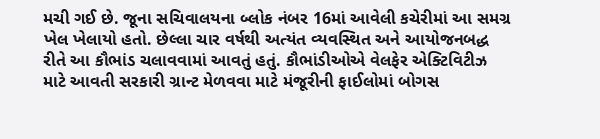મચી ગઈ છે. જૂના સચિવાલયના બ્લોક નંબર 16માં આવેલી કચેરીમાં આ સમગ્ર ખેલ ખેલાયો હતો. છેલ્લા ચાર વર્ષથી અત્યંત વ્યવસ્થિત અને આયોજનબદ્ધ રીતે આ કૌભાંડ ચલાવવામાં આવતું હતું. કૌભાંડીઓએ વેલફેર એક્ટિવિટીઝ માટે આવતી સરકારી ગ્રાન્ટ મેળવવા માટે મંજૂરીની ફાઈલોમાં બોગસ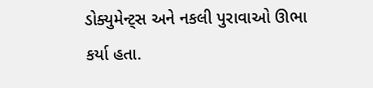ડોક્યુમેન્ટ્સ અને નકલી પુરાવાઓ ઊભા કર્યા હતા.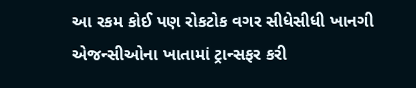આ રકમ કોઈ પણ રોકટોક વગર સીધેસીધી ખાનગી એજન્સીઓના ખાતામાં ટ્રાન્સફર કરી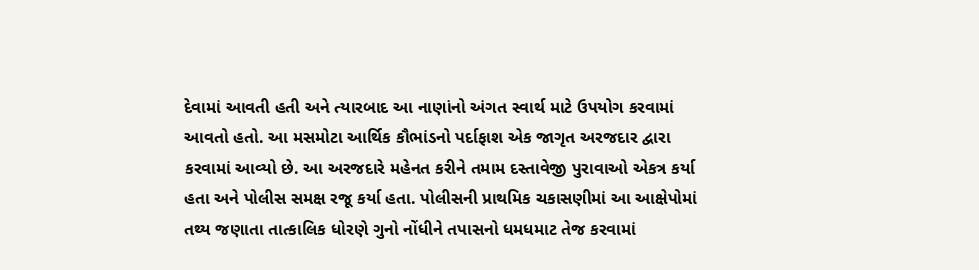દેવામાં આવતી હતી અને ત્યારબાદ આ નાણાંનો અંગત સ્વાર્થ માટે ઉપયોગ કરવામાં આવતો હતો. આ મસમોટા આર્થિક કૌભાંડનો પર્દાફાશ એક જાગૃત અરજદાર દ્વારા કરવામાં આવ્યો છે. આ અરજદારે મહેનત કરીને તમામ દસ્તાવેજી પુરાવાઓ એકત્ર કર્યા હતા અને પોલીસ સમક્ષ રજૂ કર્યા હતા. પોલીસની પ્રાથમિક ચકાસણીમાં આ આક્ષેપોમાં તથ્ય જણાતા તાત્કાલિક ધોરણે ગુનો નોંધીને તપાસનો ધમધમાટ તેજ કરવામાં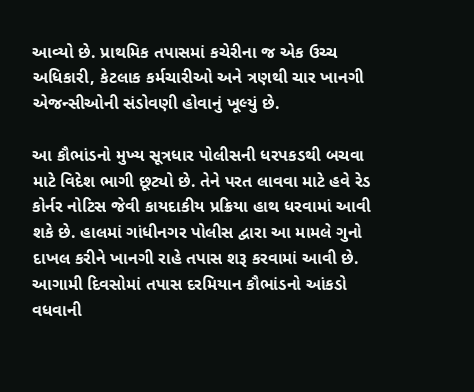આવ્યો છે. પ્રાથમિક તપાસમાં કચેરીના જ એક ઉચ્ચ અધિકારી, કેટલાક કર્મચારીઓ અને ત્રણથી ચાર ખાનગી એજન્સીઓની સંડોવણી હોવાનું ખૂલ્યું છે.

આ કૌભાંડનો મુખ્ય સૂત્રધાર પોલીસની ધરપકડથી બચવા માટે વિદેશ ભાગી છૂટ્યો છે. તેને પરત લાવવા માટે હવે રેડ કોર્નર નોટિસ જેવી કાયદાકીય પ્રક્રિયા હાથ ધરવામાં આવી શકે છે. હાલમાં ગાંધીનગર પોલીસ દ્વારા આ મામલે ગુનો દાખલ કરીને ખાનગી રાહે તપાસ શરૂ કરવામાં આવી છે. આગામી દિવસોમાં તપાસ દરમિયાન કૌભાંડનો આંકડો વધવાની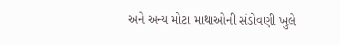અને અન્ય મોટા માથાઓની સંડોવણી ખુલે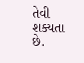તેવી શક્યતા છે.